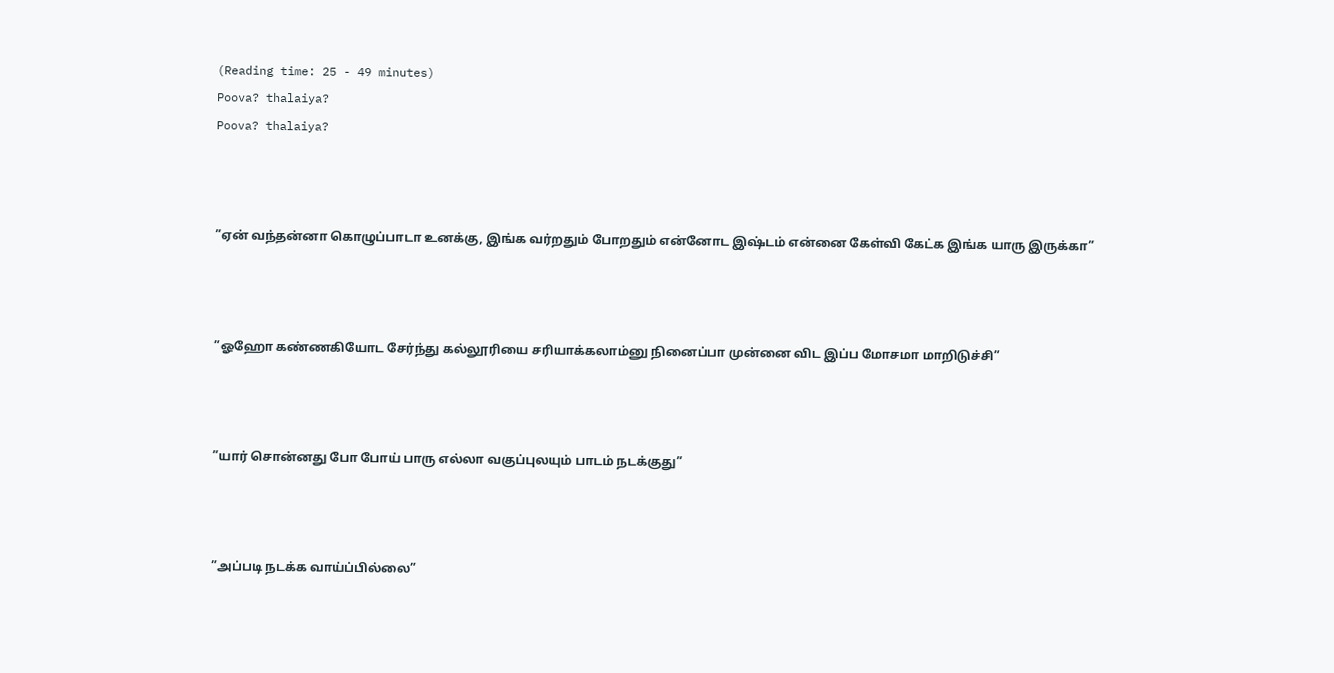(Reading time: 25 - 49 minutes)
Poova? thalaiya?
Poova? thalaiya?



”ஏன் வந்தன்னா கொழுப்பாடா உனக்கு, இங்க வர்றதும் போறதும் என்னோட இஷ்டம் என்னை கேள்வி கேட்க இங்க யாரு இருக்கா”



”ஓஹோ கண்ணகியோட சேர்ந்து கல்லூரியை சரியாக்கலாம்னு நினைப்பா முன்னை விட இப்ப மோசமா மாறிடுச்சி”



”யார் சொன்னது போ போய் பாரு எல்லா வகுப்புலயும் பாடம் நடக்குது”



”அப்படி நடக்க வாய்ப்பில்லை”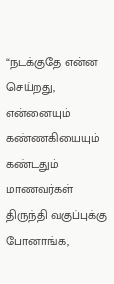“நடக்குதே என்ன செய்றது, என்னையும் கண்ணகியையும் கண்டதும் மாணவர்கள் திருந்தி வகுப்புக்கு போனாங்க,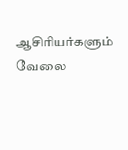ஆசிரியர்களும் வேலை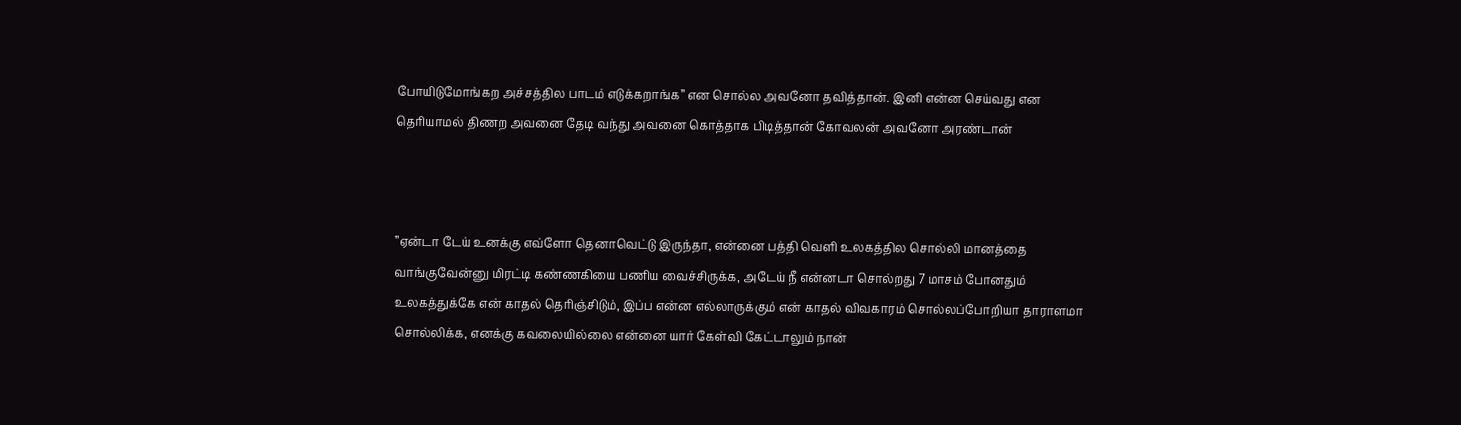போயிடுமோங்கற அச்சத்தில பாடம் எடுக்கறாங்க” என சொல்ல அவனோ தவித்தான். இனி என்ன செய்வது என தெரியாமல் திணற அவனை தேடி வந்து அவனை கொத்தாக பிடித்தான் கோவலன் அவனோ அரண்டான்



”ஏன்டா டேய் உனக்கு எவ்ளோ தெனாவெட்டு இருந்தா, என்னை பத்தி வெளி உலகத்தில சொல்லி மானத்தை வாங்குவேன்னு மிரட்டி கண்ணகியை பணிய வைச்சிருக்க, அடேய் நீ என்னடா சொல்றது 7 மாசம் போனதும் உலகத்துக்கே என் காதல் தெரிஞ்சிடும், இப்ப என்ன எல்லாருக்கும் என் காதல் விவகாரம் சொல்லப்போறியா தாராளமா சொல்லிக்க, எனக்கு கவலையில்லை என்னை யார் கேள்வி கேட்டாலும் நான்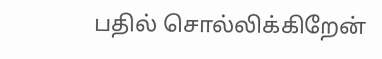பதில் சொல்லிக்கிறேன்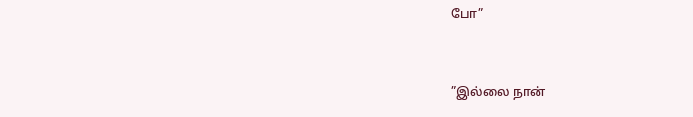போ”



”இல்லை நான்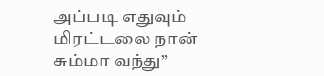அப்படி எதுவும் மிரட்டலை நான் சும்மா வந்து”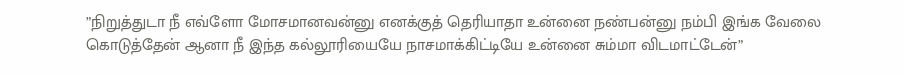”நிறுத்துடா நீ எவ்ளோ மோசமானவன்னு எனக்குத் தெரியாதா உன்னை நண்பன்னு நம்பி இங்க வேலை கொடுத்தேன் ஆனா நீ இந்த கல்லூரியையே நாசமாக்கிட்டியே உன்னை சும்மா விடமாட்டேன்”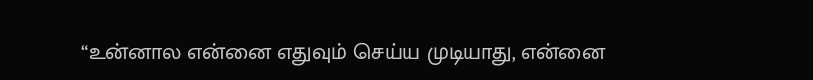“உன்னால என்னை எதுவும் செய்ய முடியாது, என்னை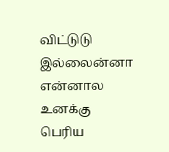விட்டுடு இல்லைன்னா என்னால உனக்கு பெரிய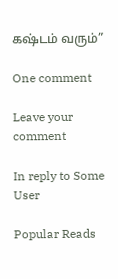கஷ்டம் வரும்”

One comment

Leave your comment

In reply to Some User

Popular Reads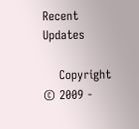Recent Updates

    Copyright © 2009 -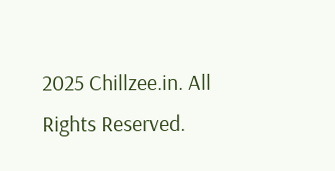2025 Chillzee.in. All Rights Reserved.